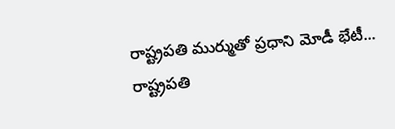రాష్ట్రపతి ముర్ముతో ప్రధాని మోడీ భేటీ...
రాష్ట్రపతి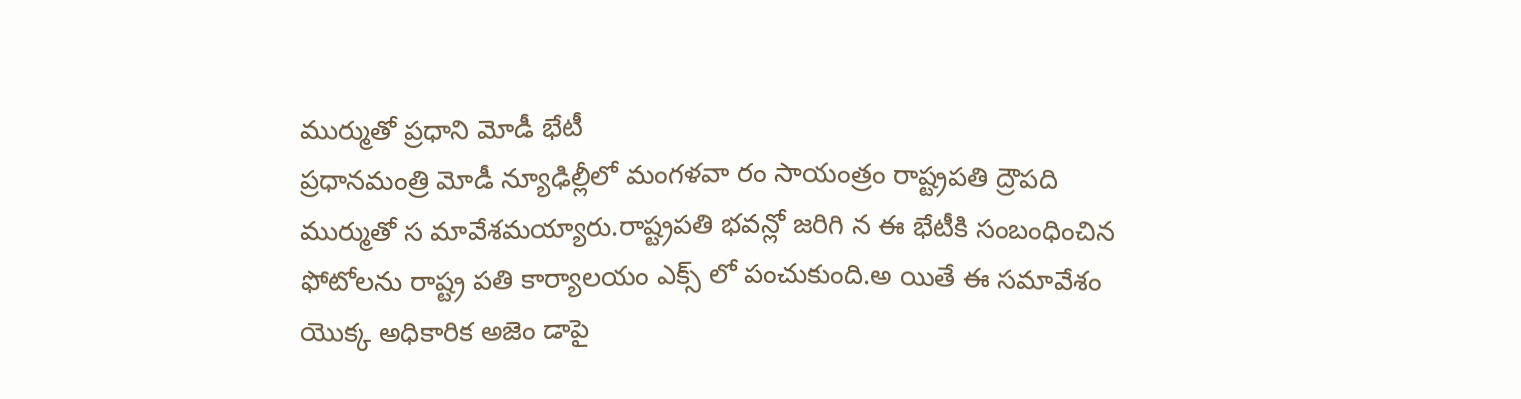ముర్ముతో ప్రధాని మోడీ భేటీ
ప్రధానమంత్రి మోడీ న్యూఢిల్లీలో మంగళవా రం సాయంత్రం రాష్ట్రపతి ద్రౌపది ముర్ముతో స మావేశమయ్యారు.రాష్ట్రపతి భవన్లో జరిగి న ఈ భేటీకి సంబంధించిన ఫోటోలను రాష్ట్ర పతి కార్యాలయం ఎక్స్ లో పంచుకుంది.అ యితే ఈ సమావేశం యొక్క అధికారిక అజెం డాపై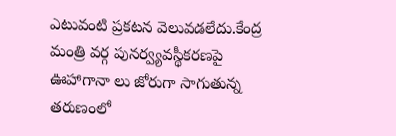ఎటువంటి ప్రకటన వెలువడలేదు.కేంద్ర మంత్రి వర్గ పునర్వ్యవస్థీకరణపై ఊహాగానా లు జోరుగా సాగుతున్న తరుణంలో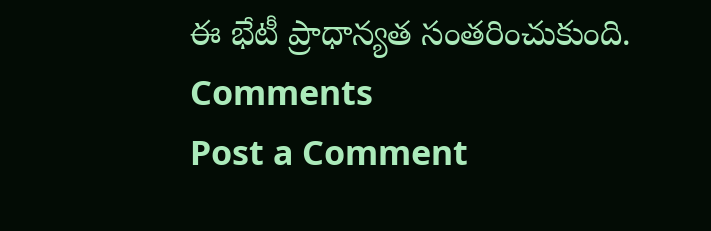ఈ భేటీ ప్రాధాన్యత సంతరించుకుంది.
Comments
Post a Comment